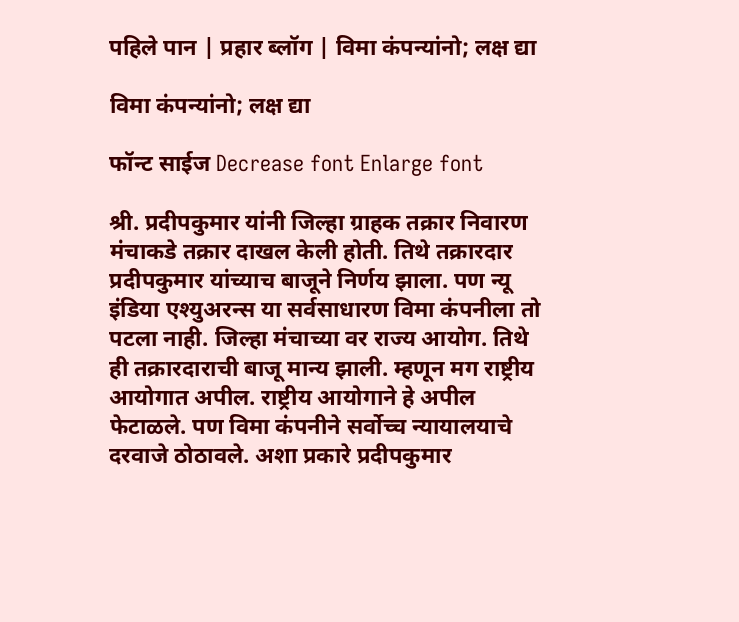पहिले पान | प्रहार ब्लॉग | विमा कंपन्यांनो; लक्ष द्या

विमा कंपन्यांनो; लक्ष द्या

फॉन्ट साईज Decrease font Enlarge font

श्री. प्रदीपकुमार यांनी जिल्हा ग्राहक तक्रार निवारण मंचाकडे तक्रार दाखल केली होती. तिथे तक्रारदार प्रदीपकुमार यांच्याच बाजूने निर्णय झाला. पण न्यू इंडिया एश्युअरन्स या सर्वसाधारण विमा कंपनीला तो पटला नाही. जिल्हा मंचाच्या वर राज्य आयोग. तिथे ही तक्रारदाराची बाजू मान्य झाली. म्हणून मग राष्ट्रीय आयोगात अपील. राष्ट्रीय आयोगाने हे अपील फेटाळले. पण विमा कंपनीने सर्वोच्च न्यायालयाचे दरवाजे ठोठावले. अशा प्रकारे प्रदीपकुमार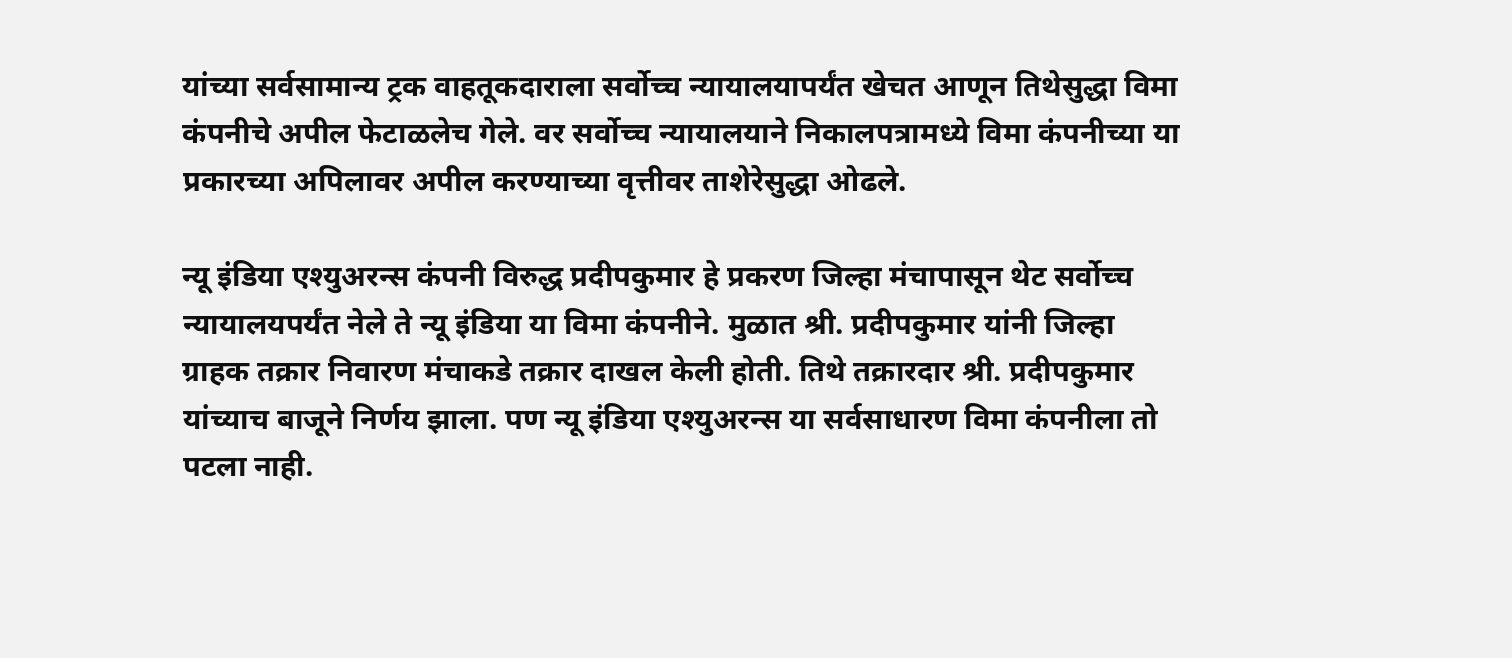यांच्या सर्वसामान्य ट्रक वाहतूकदाराला सर्वोच्च न्यायालयापर्यंत खेचत आणून तिथेसुद्धा विमा कंपनीचे अपील फेटाळलेच गेले. वर सर्वोच्च न्यायालयाने निकालपत्रामध्ये विमा कंपनीच्या या प्रकारच्या अपिलावर अपील करण्याच्या वृत्तीवर ताशेरेसुद्धा ओढले.

न्यू इंडिया एश्युअरन्स कंपनी विरुद्ध प्रदीपकुमार हे प्रकरण जिल्हा मंचापासून थेट सर्वोच्च न्यायालयपर्यंत नेले ते न्यू इंडिया या विमा कंपनीने. मुळात श्री. प्रदीपकुमार यांनी जिल्हा ग्राहक तक्रार निवारण मंचाकडे तक्रार दाखल केली होती. तिथे तक्रारदार श्री. प्रदीपकुमार यांच्याच बाजूने निर्णय झाला. पण न्यू इंडिया एश्युअरन्स या सर्वसाधारण विमा कंपनीला तो पटला नाही.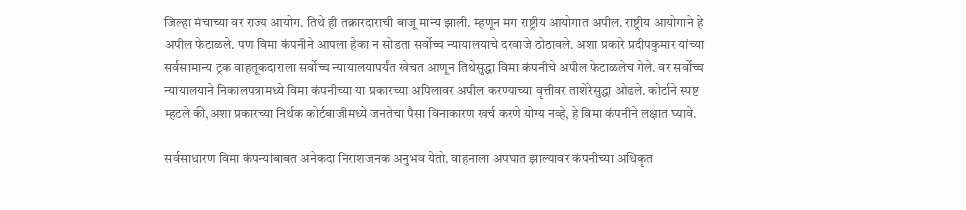जिल्हा मंचाच्या वर राज्य आयोग. तिथे ही तक्रारदाराची बाजू मान्य झाली. म्हणून मग राष्ट्रीय आयोगात अपील. राष्ट्रीय आयोगाने हे अपील फेटाळले. पण विमा कंपनीने आपला हेका न सोडता सर्वोच्च न्यायालयाचे दरवाजे ठोठावले. अशा प्रकारे प्रदीपकुमार यांच्या सर्वसामान्य ट्रक वाहतूकदाराला सर्वोच्च न्यायालयापर्यंत खेचत आणून तिथेसुद्धा विमा कंपनीचे अपील फेटाळलेच गेले. वर सर्वोच्च न्यायालयाने निकालपत्रामध्ये विमा कंपनीच्या या प्रकारच्या अपिलावर अपील करण्याच्या वृत्तीवर ताशेरेसुद्धा ओढले. कोर्टाने स्पष्ट म्हटले की,अशा प्रकारच्या निर्थक कोर्टबाजीमध्ये जनतेचा पैसा विनाकारण खर्च करणे योग्य नव्हे, हे विमा कंपनीने लक्षात घ्यावे.

सर्वसाधारण विमा कंपन्यांबाबत अनेकदा निराशजनक अनुभव येतो. वाहनाला अपघात झाल्यावर कंपनीच्या अधिकृत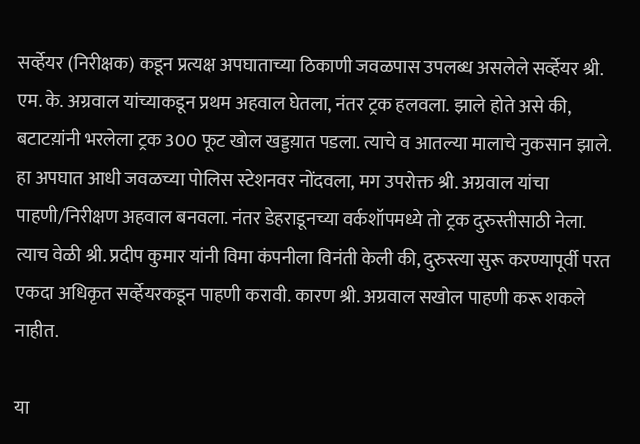सव्‍‌र्हेयर (निरीक्षक) कडून प्रत्यक्ष अपघाताच्या ठिकाणी जवळपास उपलब्ध असलेले सव्‍‌र्हेयर श्री. एम. के. अग्रवाल यांच्याकडून प्रथम अहवाल घेतला, नंतर ट्रक हलवला. झाले होते असे की, बटाटय़ांनी भरलेला ट्रक 300 फूट खोल खड्डय़ात पडला. त्याचे व आतल्या मालाचे नुकसान झाले. हा अपघात आधी जवळच्या पोलिस स्टेशनवर नोंदवला, मग उपरोक्त श्री. अग्रवाल यांचा पाहणी/निरीक्षण अहवाल बनवला. नंतर डेहराडूनच्या वर्कशॉपमध्ये तो ट्रक दुरुस्तीसाठी नेला. त्याच वेळी श्री. प्रदीप कुमार यांनी विमा कंपनीला विनंती केली की, दुरुस्त्या सुरू करण्यापूर्वी परत एकदा अधिकृत सव्‍‌र्हेयरकडून पाहणी करावी. कारण श्री. अग्रवाल सखोल पाहणी करू शकले नाहीत.

या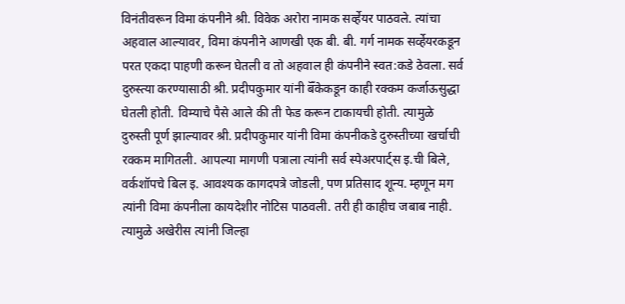विनंतीवरून विमा कंपनीने श्री. विवेक अरोरा नामक सव्‍‌र्हेयर पाठवले. त्यांचा अहवाल आल्यावर, विमा कंपनीने आणखी एक बी. बी. गर्ग नामक सव्‍‌र्हेयरकडून परत एकदा पाहणी करून घेतली व तो अहवाल ही कंपनीने स्वत:कडे ठेवला. सर्व दुरुस्त्या करण्यासाठी श्री. प्रदीपकुमार यांनी बॅँकेकडून काही रक्कम कर्जाऊसुद्धा घेतली होती. विम्याचे पैसे आले की ती फेड करून टाकायची होती. त्यामुळे दुरुस्ती पूर्ण झाल्यावर श्री. प्रदीपकुमार यांनी विमा कंपनीकडे दुरुस्तीच्या खर्चाची रक्कम मागितली. आपल्या मागणी पत्राला त्यांनी सर्व स्पेअरपार्ट्स इ.ची बिले, वर्कशॉपचे बिल इ. आवश्यक कागदपत्रे जोडली, पण प्रतिसाद शून्य. म्हणून मग त्यांनी विमा कंपनीला कायदेशीर नोटिस पाठवली. तरी ही काहीच जबाब नाही. त्यामुळे अखेरीस त्यांनी जिल्हा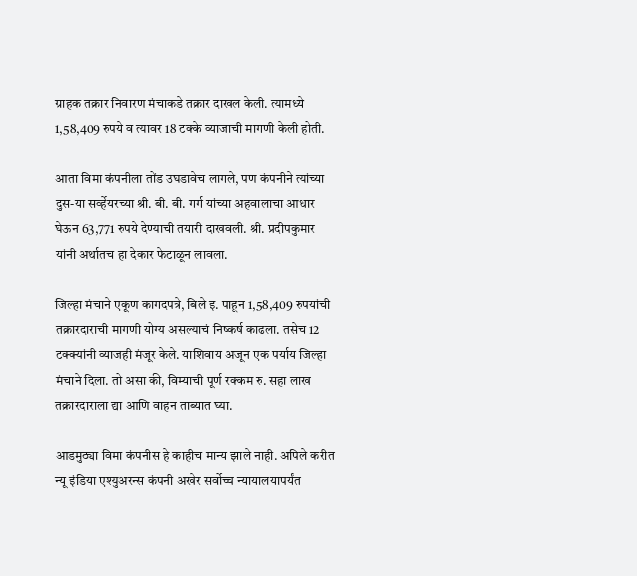ग्राहक तक्रार निवारण मंचाकडे तक्रार दाखल केली. त्यामध्ये 1,58,409 रुपये व त्यावर 18 टक्के व्याजाची मागणी केली होती.

आता विमा कंपनीला तोंड उघडावेच लागले, पण कंपनीने त्यांच्या दुस-या सव्‍‌र्हेयरच्या श्री. बी. बी. गर्ग यांच्या अहवालाचा आधार घेऊन 63,771 रुपये देण्याची तयारी दाखवली. श्री. प्रदीपकुमार यांनी अर्थातच हा देकार फेटाळून लावला.

जिल्हा मंचाने एकूण कागदपत्रे, बिले इ. पाहून 1,58,409 रुपयांची तक्रारदाराची मागणी योग्य असल्याचं निष्कर्ष काढला. तसेच 12 टक्क्यांनी व्याजही मंजूर केले. याशिवाय अजून एक पर्याय जिल्हा मंचाने दिला. तो असा की, विम्याची पूर्ण रक्कम रु. सहा लाख तक्रारदाराला द्या आणि वाहन ताब्यात घ्या.

आडमुठ्या विमा कंपनीस हे काहीच मान्य झाले नाही. अपिले करीत न्यू इंडिया एश्युअरन्स कंपनी अखेर सर्वोच्च न्यायालयापर्यंत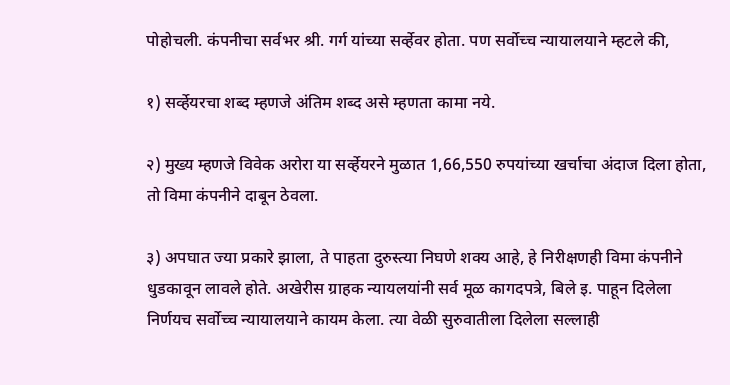पोहोचली. कंपनीचा सर्वभर श्री. गर्ग यांच्या सव्‍‌र्हेवर होता. पण सर्वोच्च न्यायालयाने म्हटले की,

१) सव्‍‌र्हेयरचा शब्द म्हणजे अंतिम शब्द असे म्हणता कामा नये.

२) मुख्य म्हणजे विवेक अरोरा या सव्‍‌र्हेयरने मुळात 1,66,550 रुपयांच्या खर्चाचा अंदाज दिला होता, तो विमा कंपनीने दाबून ठेवला.

३) अपघात ज्या प्रकारे झाला, ते पाहता दुरुस्त्या निघणे शक्य आहे, हे निरीक्षणही विमा कंपनीने धुडकावून लावले होते. अखेरीस ग्राहक न्यायलयांनी सर्व मूळ कागदपत्रे, बिले इ. पाहून दिलेला निर्णयच सर्वोच्च न्यायालयाने कायम केला. त्या वेळी सुरुवातीला दिलेला सल्लाही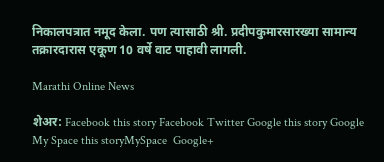निकालपत्रात नमूद केला. पण त्यासाठी श्री. प्रदीपकुमारसारख्या सामान्य तक्रारदारास एकूण 10 वर्षे वाट पाहावी लागली.

Marathi Online News

शेअर: Facebook this story Facebook Twitter Google this story Google My Space this storyMySpace  Google+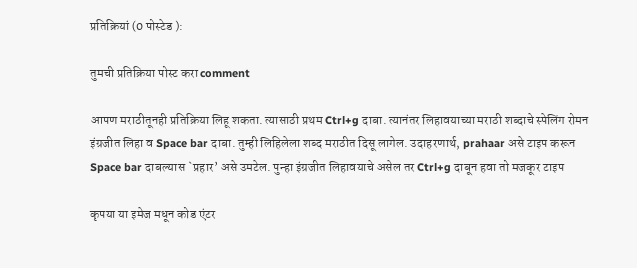प्रतिक्रियां (0 पोस्टेड ):

तुमची प्रतिक्रिया पोस्ट करा comment

आपण मराठीतूनही प्रतिक्रिया लिहू शकता. त्यासाठी प्रथम Ctrl+g दाबा. त्यानंतर लिहावयाच्या मराठी शब्दाचे स्पेलिंग रोमन इंग्रजीत लिहा व Space bar दाबा. तुम्ही लिहिलेला शब्द मराठीत दिसू लागेल. उदाहरणार्थ, prahaar असे टाइप करून Space bar दाबल्यास `प्रहार’ असे उमटेल. पुन्हा इंग्रजीत लिहावयाचे असेल तर Ctrl+g दाबून हवा तो मजकूर टाइप

कृपया या इमेज मधून कोड एंटर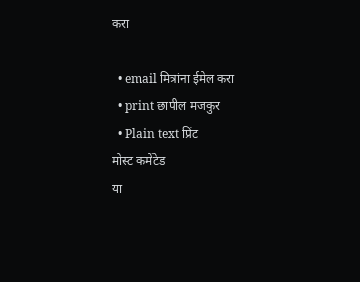करा

  • email मित्रांना ईमेल करा
  • print छापील मजकुर
  • Plain text प्रिंट
मोस्ट कमेंटेड
या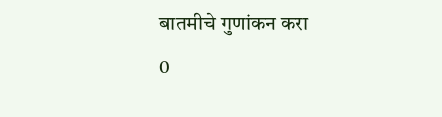बातमीचे गुणांकन करा
0